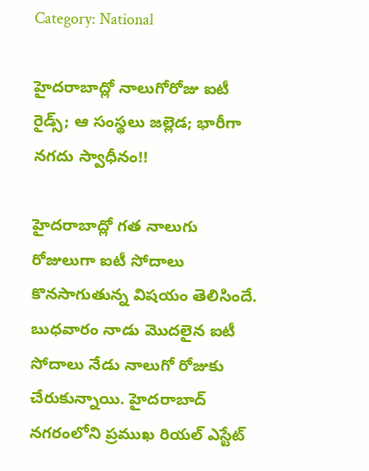Category: National

హైదరాబాద్లో నాలుగోరోజు ఐటీ రైడ్స్; ఆ సంస్థలు జల్లెడ; భారీగా నగదు స్వాధీనం!!

హైదరాబాద్లో గత నాలుగు రోజులుగా ఐటీ సోదాలు కొనసాగుతున్న విషయం తెలిసిందే. బుధవారం నాడు మొదలైన ఐటీ సోదాలు నేడు నాలుగో రోజుకు చేరుకున్నాయి. హైదరాబాద్ నగరంలోని ప్రముఖ రియల్ ఎస్టేట్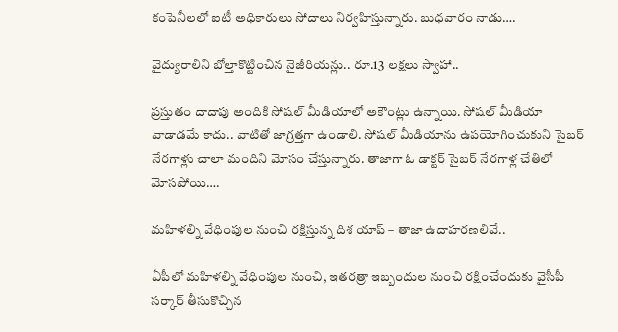కంపెనీలలో ఐటీ అధికారులు సోదాలు నిర్వహిస్తున్నారు. బుధవారం నాడు….

వైద్యురాలిని బోల్తాకొట్టించిన నైజీరియన్లు.. రూ.13 లక్షలు స్వాహా..

ప్రస్తుతం దాదాపు అందికి సోషల్ మీడియాలో అకౌంట్లు ఉన్నాయి. సోషల్ మీడియా వాడాడమే కాదు.. వాటితో జాగ్రత్తగా ఉండాలి. సోషల్ మీడియాను ఉపయోగించుకుని సైబర్ నేరగాళ్లు చాలా మందిని మోసం చేస్తున్నారు. తాజాగా ఓ డాక్టర్ సైబర్ నేరగాళ్ల చేతిలో మోసపోయి….

మహిళల్ని వేధింపుల నుంచి రక్షిస్తున్న దిశ యాప్ – తాజా ఉదాహరణలివే..

ఏపీలో మహిళల్ని వేధింపుల నుంచి, ఇతరత్రా ఇబ్బందుల నుంచి రక్షించేందుకు వైసీపీ సర్కార్ తీసుకొచ్చిన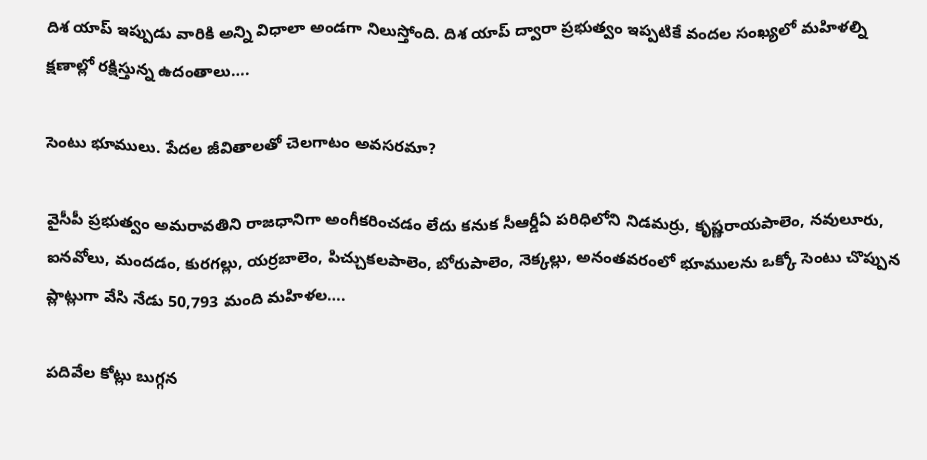దిశ యాప్ ఇప్పుడు వారికి అన్ని విధాలా అండగా నిలుస్తోంది. దిశ యాప్ ద్వారా ప్రభుత్వం ఇప్పటికే వందల సంఖ్యలో మహిళల్ని క్షణాల్లో రక్షిస్తున్న ఉదంతాలు….

సెంటు భూములు. పేదల జీవితాలతో చెలగాటం అవసరమా?

వైసీపీ ప్రభుత్వం అమరావతిని రాజధానిగా అంగీకరించడం లేదు కనుక సీఆర్డీఏ పరిధిలోని నిడమర్రు, కృష్ణరాయపాలెం, నవులూరు, ఐనవోలు, మందడం, కురగల్లు, యర్రబాలెం, పిచ్చుకలపాలెం, బోరుపాలెం, నెక్కల్లు, అనంతవరంలో భూములను ఒక్కో సెంటు చొప్పున ప్లాట్లుగా వేసి నేడు 50,793 మంది మహిళల….

పదివేల కోట్లు బుగ్గన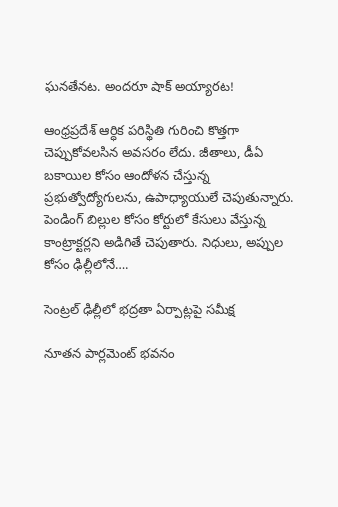ఘనతేనట. అందరూ షాక్ అయ్యారట!

ఆంధ్రప్రదేశ్‌ ఆర్ధిక పరిస్థితి గురించి కొత్తగా చెప్పుకోవలసిన అవసరం లేదు. జీతాలు, డీఏ బకాయిల కోసం ఆందోళన చేస్తున్న ప్రభుత్వోద్యోగులను, ఉపాధ్యాయులే చెపుతున్నారు. పెండింగ్ బిల్లుల కోసం కోర్టులో కేసులు వేస్తున్న కాంట్రాక్టర్లని అడిగితే చెపుతారు. నిధులు, అప్పుల కోసం ఢిల్లీలోనే….

సెంట్రల్ ఢిల్లీలో భద్రతా ఏర్పాట్లపై సమీక్ష

నూతన పార్లమెంట్ భవనం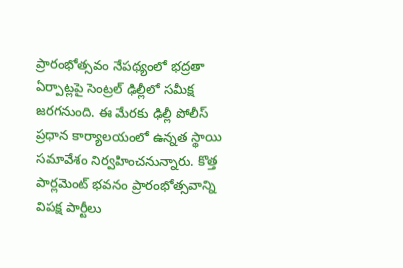ప్రారంభోత్సవం నేపథ్యంలో భద్రతా ఏర్పాట్లపై సెంట్రల్ ఢిల్లీలో సమీక్ష జరగనుంది. ఈ మేరకు ఢిల్లీ పోలీస్ ప్రధాన కార్యాలయంలో ఉన్నత స్థాయి సమావేశం నిర్వహించనున్నారు. కొత్త పార్లమెంట్ భవనం ప్రారంభోత్సవాన్ని విపక్ష పార్టీలు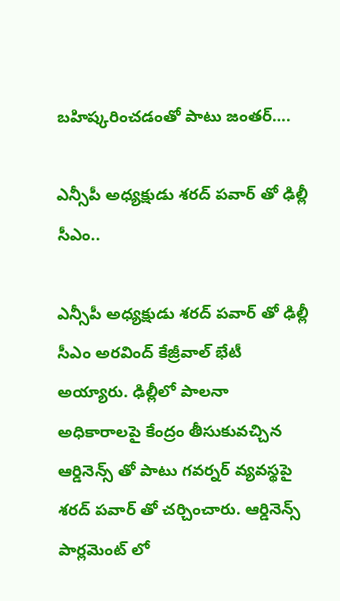బహిష్కరించడంతో పాటు జంతర్….

ఎన్సీపీ అధ్యక్షుడు శరద్ పవార్ తో ఢిల్లీ సీఎం..

ఎన్సీపీ అధ్యక్షుడు శరద్ పవార్ తో ఢిల్లీ సీఎం అరవింద్ కేజ్రీవాల్ భేటీ అయ్యారు. ఢిల్లీలో పాలనా అధికారాలపై కేంద్రం తీసుకువచ్చిన ఆర్డినెన్స్ తో పాటు గవర్నర్ వ్యవస్థపై శరద్ పవార్ తో చర్చించారు. ఆర్డినెన్స్ పార్లమెంట్ లో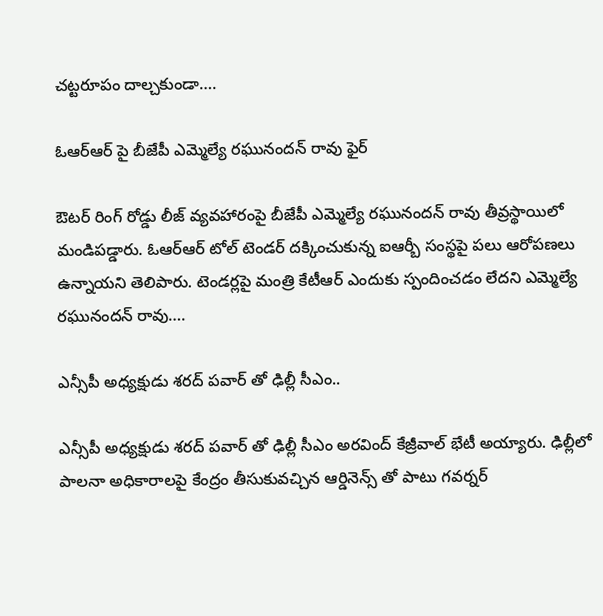చట్టరూపం దాల్చకుండా….

ఓఆర్ఆర్ పై బీజేపీ ఎమ్మెల్యే రఘునందన్ రావు ఫైర్

ఔటర్ రింగ్ రోడ్డు లీజ్ వ్యవహారంపై బీజేపీ ఎమ్మెల్యే రఘునందన్ రావు తీవ్రస్థాయిలో మండిపడ్డారు. ఓఆర్ఆర్ టోల్ టెండర్ దక్కించుకున్న ఐఆర్బీ సంస్థపై పలు ఆరోపణలు ఉన్నాయని తెలిపారు. టెండర్లపై మంత్రి కేటీఆర్ ఎందుకు స్పందించడం లేదని ఎమ్మెల్యే రఘునందన్ రావు….

ఎన్సీపీ అధ్యక్షుడు శరద్ పవార్ తో ఢిల్లీ సీఎం..

ఎన్సీపీ అధ్యక్షుడు శరద్ పవార్ తో ఢిల్లీ సీఎం అరవింద్ కేజ్రీవాల్ భేటీ అయ్యారు. ఢిల్లీలో పాలనా అధికారాలపై కేంద్రం తీసుకువచ్చిన ఆర్డినెన్స్ తో పాటు గవర్నర్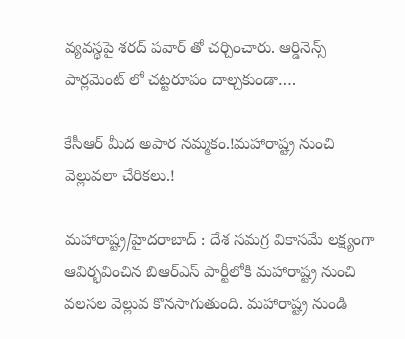వ్యవస్థపై శరద్ పవార్ తో చర్చించారు. ఆర్డినెన్స్ పార్లమెంట్ లో చట్టరూపం దాల్చకుండా….

కేసీఆర్ మీద అపార నమ్మకం.!మహారాష్ట్ర నుంచి వెల్లువలా చేరికలు.!

మహారాష్ట్ర/హైదరాబాద్ : దేశ సమగ్ర వికాసమే లక్ష్యంగా ఆవిర్భవించిన బిఆర్ఎస్ పార్టీలోకి మహారాష్ట్ర నుంచి వలసల వెల్లువ కొనసాగుతుంది. మహారాష్ట్ర నుండి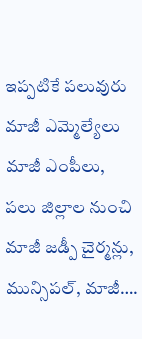ఇప్పటికే పలువురు మాజీ ఎమ్మెల్యేలు మాజీ ఎంపీలు, పలు జిల్లాల నుంచి మాజీ జడ్పీ చైర్మన్లు, మున్సిపల్, మాజీ….